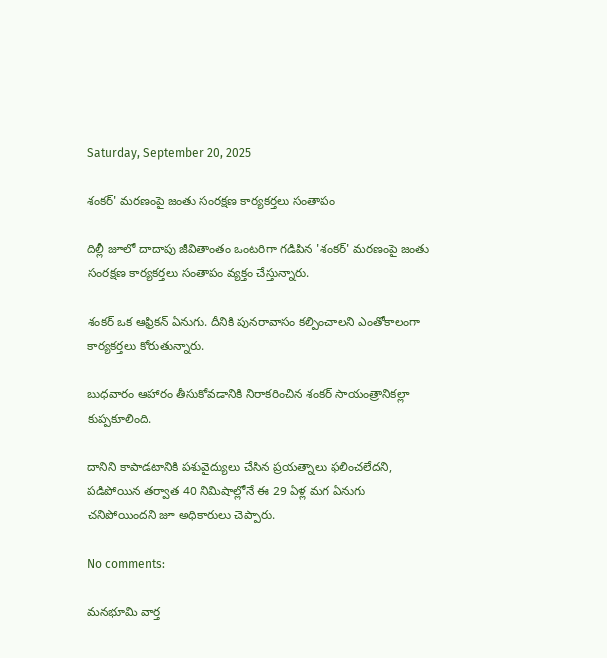Saturday, September 20, 2025

శంకర్' మరణంపై జంతు సంరక్షణ కార్యకర్తలు సంతాపం

దిల్లీ జూలో దాదాపు జీవితాంతం ఒంటరిగా గడిపిన 'శంకర్' మరణంపై జంతు సంరక్షణ కార్యకర్తలు సంతాపం వ్యక్తం చేస్తున్నారు.

శంకర్ ఒక ఆఫ్రికన్ ఏనుగు. దీనికి పునరావాసం కల్పించాలని ఎంతోకాలంగా కార్యకర్తలు కోరుతున్నారు.

బుధవారం ఆహారం తీసుకోవడానికి నిరాకరించిన శంకర్ సాయంత్రానికల్లా కుప్పకూలింది.

దానిని కాపాడటానికి పశువైద్యులు చేసిన ప్రయత్నాలు ఫలించలేదని, పడిపోయిన తర్వాత 40 నిమిషాల్లోనే ఈ 29 ఏళ్ల మగ ఏనుగు చనిపోయిందని జూ అధికారులు చెప్పారు.

No comments:

మనభూమి వార్త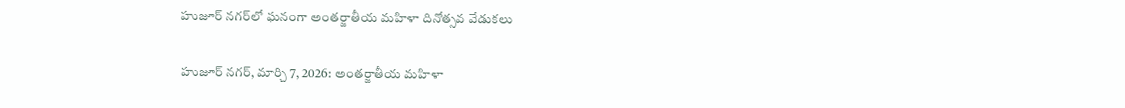హుజూర్ నగర్‌లో ఘనంగా అంతర్జాతీయ మహిళా దినోత్సవ వేడుకలు

హుజూర్ నగర్, మార్చి 7, 2026: అంతర్జాతీయ మహిళా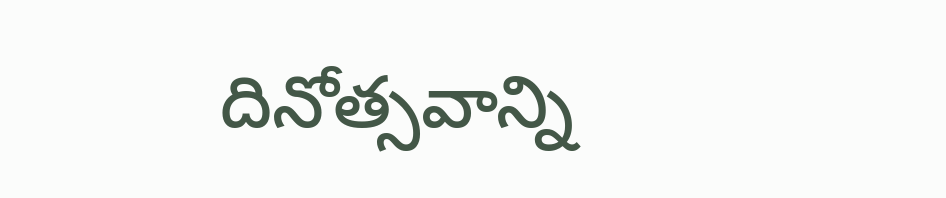దినోత్సవాన్ని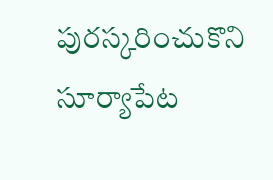పురస్కరించుకొని సూర్యాపేట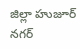జిల్లా హుజూర్ నగర్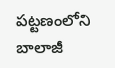పట్టణంలోని బాలాజీ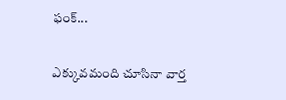ఫంక్...

ఎక్కువమంది చూసినా వార్త